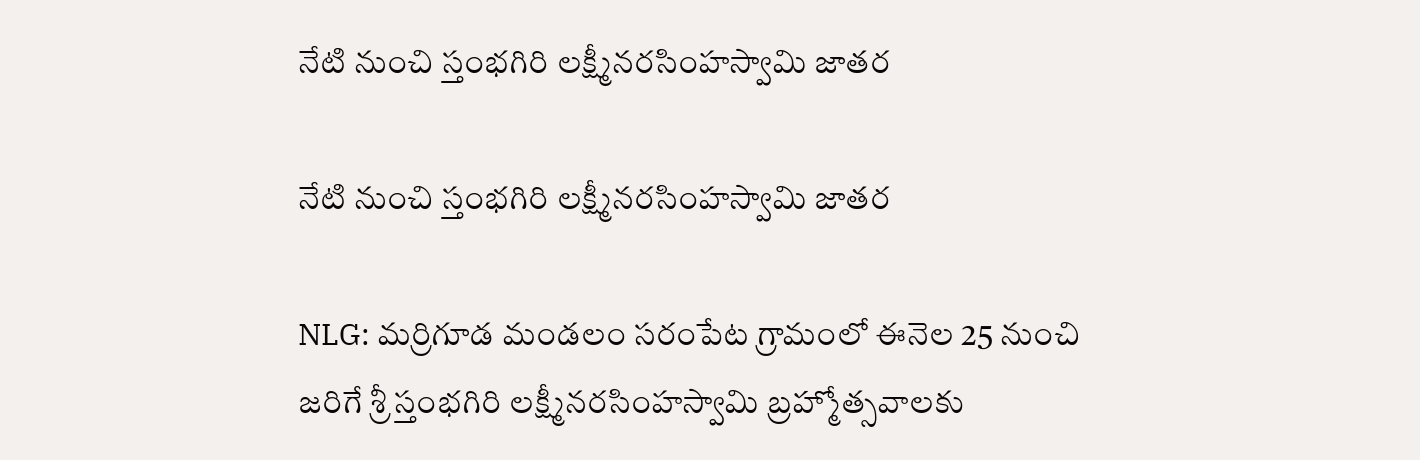నేటి నుంచి స్తంభగిరి లక్ష్మీనరసింహస్వామి జాతర

నేటి నుంచి స్తంభగిరి లక్ష్మీనరసింహస్వామి జాతర

NLG: మర్రిగూడ మండలం సరంపేట గ్రామంలో ఈనెల 25 నుంచి జరిగే శ్రీ స్తంభగిరి లక్ష్మీనరసింహస్వామి బ్రహ్మోత్సవాలకు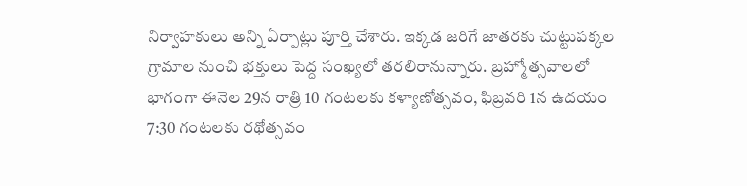నిర్వాహకులు అన్ని ఏర్పాట్లు పూర్తి చేశారు. ఇక్కడ జరిగే జాతరకు చుట్టుపక్కల గ్రామాల నుంచి భక్తులు పెద్ద సంఖ్యలో తరలిరానున్నారు. బ్రహ్మోత్సవాలలో భాగంగా ఈనెల 29న రాత్రి 10 గంటలకు కళ్యాణోత్సవం, ఫిబ్రవరి 1న ఉదయం 7:30 గంటలకు రథోత్సవం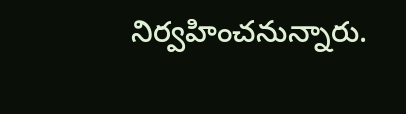నిర్వహించనున్నారు.